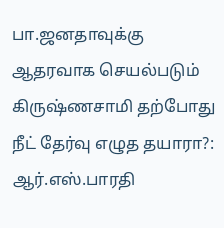பா.ஜனதாவுக்கு ஆதரவாக செயல்படும் கிருஷ்ணசாமி தற்போது நீட் தேர்வு எழுத தயாரா?: ஆர்.எஸ்.பாரதி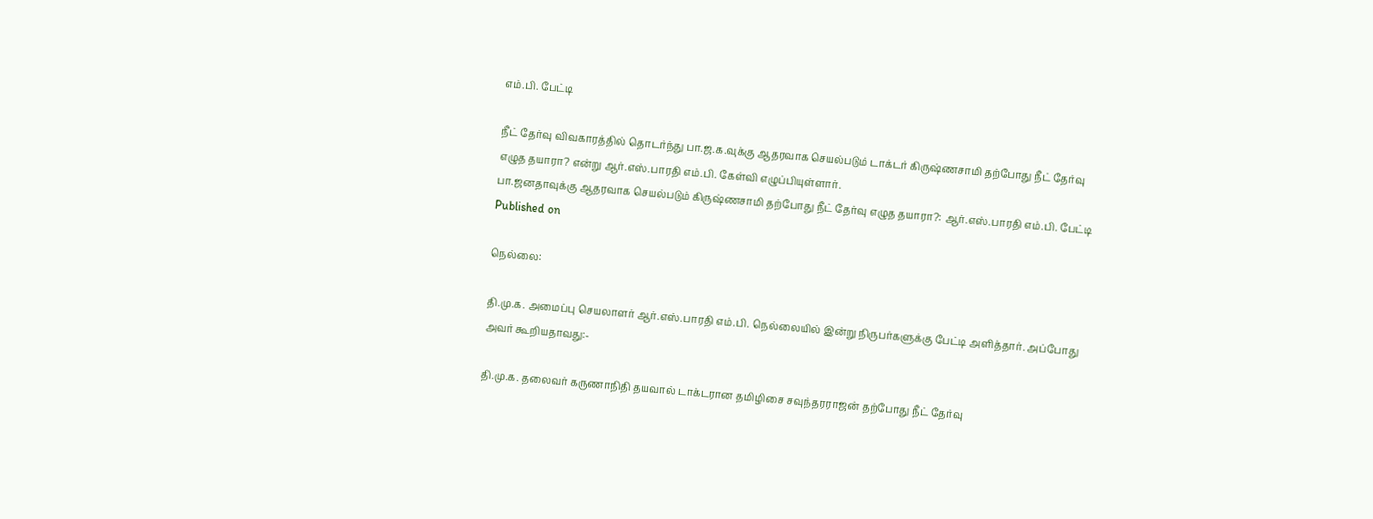எம்.பி. பேட்டி

நீட் தேர்வு விவகாரத்தில் தொடர்ந்து பா.ஜ.க.வுக்கு ஆதரவாக செயல்படும் டாக்டர் கிருஷ்ணசாமி தற்போது நீட் தேர்வு எழுத தயாரா? என்று ஆர்.எஸ்.பாரதி எம்.பி. கேள்வி எழுப்பியுள்ளார்.
பா.ஜனதாவுக்கு ஆதரவாக செயல்படும் கிருஷ்ணசாமி தற்போது நீட் தேர்வு எழுத தயாரா?: ஆர்.எஸ்.பாரதி எம்.பி. பேட்டி
Published on

நெல்லை:

தி.மு.க. அமைப்பு செயலாளர் ஆர்.எஸ்.பாரதி எம்.பி. நெல்லையில் இன்று நிருபர்களுக்கு பேட்டி அளித்தார். அப்போது அவர் கூறியதாவது:-

தி.மு.க. தலைவர் கருணாநிதி தயவால் டாக்டரான தமிழிசை சவுந்தரராஜன் தற்போது நீட் தேர்வு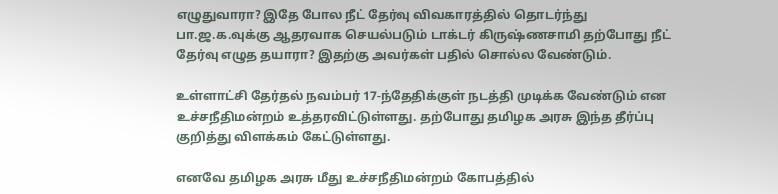எழுதுவாரா? இதே போல நீட் தேர்வு விவகாரத்தில் தொடர்ந்து பா.ஜ.க.வுக்கு ஆதரவாக செயல்படும் டாக்டர் கிருஷ்ணசாமி தற்போது நீட் தேர்வு எழுத தயாரா? இதற்கு அவர்கள் பதில் சொல்ல வேண்டும்.

உள்ளாட்சி தேர்தல் நவம்பர் 17-ந்தேதிக்குள் நடத்தி முடிக்க வேண்டும் என உச்சநீதிமன்றம் உத்தரவிட்டுள்ளது. தற்போது தமிழக அரசு இந்த தீர்ப்பு குறித்து விளக்கம் கேட்டுள்ளது.

எனவே தமிழக அரசு மீது உச்சநீதிமன்றம் கோபத்தில்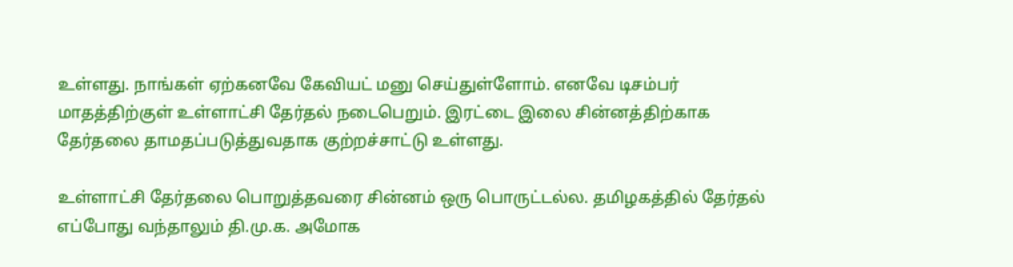உள்ளது. நாங்கள் ஏற்கனவே கேவியட் மனு செய்துள்ளோம். எனவே டிசம்பர் மாதத்திற்குள் உள்ளாட்சி தேர்தல் நடைபெறும். இரட்டை இலை சின்னத்திற்காக தேர்தலை தாமதப்படுத்துவதாக குற்றச்சாட்டு உள்ளது.

உள்ளாட்சி தேர்தலை பொறுத்தவரை சின்னம் ஒரு பொருட்டல்ல. தமிழகத்தில் தேர்தல் எப்போது வந்தாலும் தி.மு.க. அமோக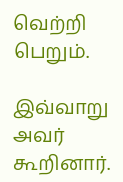வெற்றி பெறும்.

இவ்வாறு அவர் கூறினார்.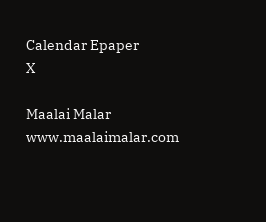Calendar Epaper
X

Maalai Malar
www.maalaimalar.com